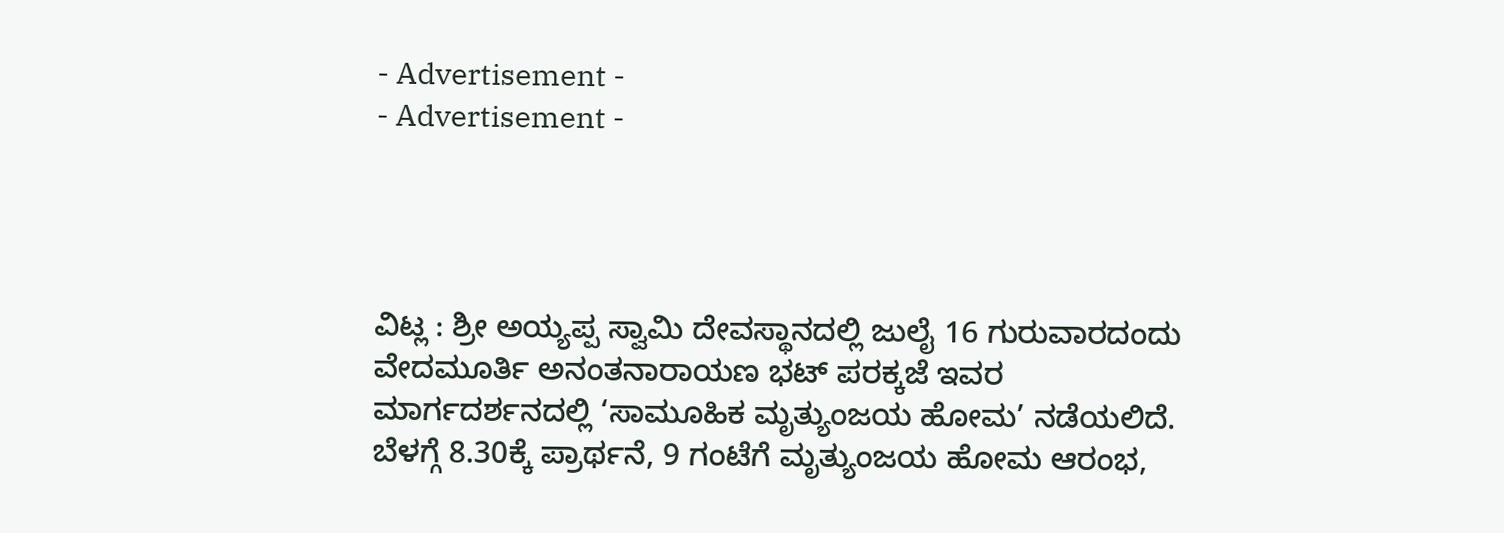- Advertisement -
- Advertisement -




ವಿಟ್ಲ : ಶ್ರೀ ಅಯ್ಯಪ್ಪ ಸ್ವಾಮಿ ದೇವಸ್ಥಾನದಲ್ಲಿ ಜುಲೈ 16 ಗುರುವಾರದಂದು ವೇದಮೂರ್ತಿ ಅನಂತನಾರಾಯಣ ಭಟ್ ಪರಕ್ಕಜೆ ಇವರ ಮಾರ್ಗದರ್ಶನದಲ್ಲಿ ‘ಸಾಮೂಹಿಕ ಮೃತ್ಯುಂಜಯ ಹೋಮ’ ನಡೆಯಲಿದೆ.
ಬೆಳಗ್ಗೆ 8.30ಕ್ಕೆ ಪ್ರಾರ್ಥನೆ, 9 ಗಂಟೆಗೆ ಮೃತ್ಯುಂಜಯ ಹೋಮ ಆರಂಭ,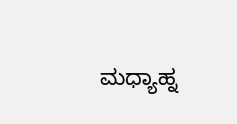ಮಧ್ಯಾಹ್ನ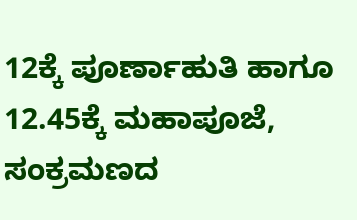12ಕ್ಕೆ ಪೂರ್ಣಾಹುತಿ ಹಾಗೂ 12.45ಕ್ಕೆ ಮಹಾಪೂಜೆ, ಸಂಕ್ರಮಣದ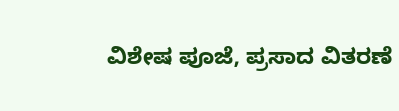ವಿಶೇಷ ಪೂಜೆ, ಪ್ರಸಾದ ವಿತರಣೆ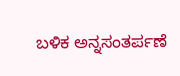ಬಳಿಕ ಅನ್ನಸಂತರ್ಪಣೆ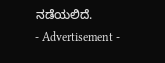ನಡೆಯಲಿದೆ.
- Advertisement -